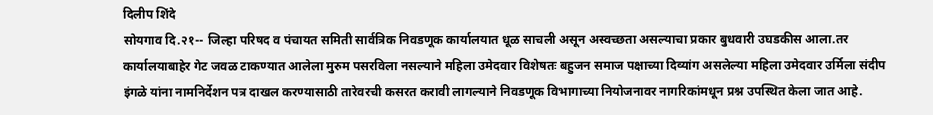दिलीप शिंदे
सोयगाव दि.२१-- जिल्हा परिषद व पंचायत समिती सार्वत्रिक निवडणूक कार्यालयात धूळ साचली असून अस्वच्छता असल्याचा प्रकार बुधवारी उघडकीस आला.तर कार्यालयाबाहेर गेट जवळ टाकण्यात आलेला मुरुम पसरविला नसल्याने महिला उमेदवार विशेषतः बहुजन समाज पक्षाच्या दिव्यांग असलेल्या महिला उमेदवार उर्मिला संदीप इंगळे यांना नामनिर्देशन पत्र दाखल करण्यासाठी तारेवरची कसरत करावी लागल्याने निवडणूक विभागाच्या नियोजनावर नागरिकांमधून प्रश्न उपस्थित केला जात आहे.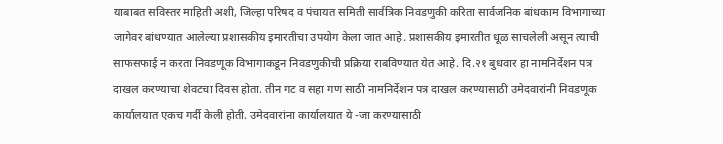याबाबत सविस्तर माहिती अशी, जिल्हा परिषद व पंचायत समिती सार्वत्रिक निवडणुकी करिता सार्वजनिक बांधकाम विभागाच्या जागेवर बांधण्यात आलेल्या प्रशासकीय इमारतीचा उपयोग केला जात आहे. प्रशासकीय इमारतीत धूळ साचलेली असून त्याची साफसफाई न करता निवडणूक विभागाकडून निवडणुकीची प्रक्रिया राबविण्यात येत आहे. दि.२१ बुधवार हा नामनिर्देशन पत्र दाखल करण्याचा शेवटचा दिवस होता. तीन गट व सहा गण साठी नामनिर्देशन पत्र दाखल करण्यासाठी उमेदवारांनी निवडणूक कार्यालयात एकच गर्दी केली होती. उमेदवारांना कार्यालयात ये -जा करण्यासाठी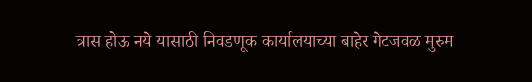त्रास होऊ नये यासाठी निवडणूक कार्यालयाच्या बाहेर गेटजवळ मुरुम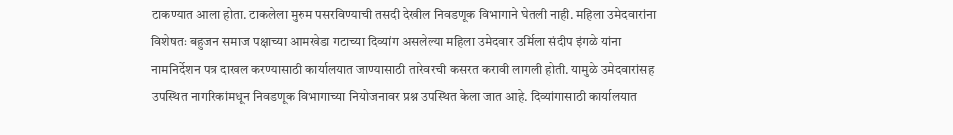टाकण्यात आला होता. टाकलेला मुरुम पसरविण्याची तसदी देखील निवडणूक विभागाने घेतली नाही. महिला उमेदवारांना विशेषतः बहुजन समाज पक्षाच्या आमखेडा गटाच्या दिव्यांग असलेल्या महिला उमेदवार उर्मिला संदीप इंगळे यांना नामनिर्देशन पत्र दाखल करण्यासाठी कार्यालयात जाण्यासाठी तारेवरची कसरत करावी लागली होती. यामुळे उमेदवारांसह उपस्थित नागरिकांमधून निवडणूक विभागाच्या नियोजनावर प्रश्न उपस्थित केला जात आहे. दिव्यांगासाठी कार्यालयात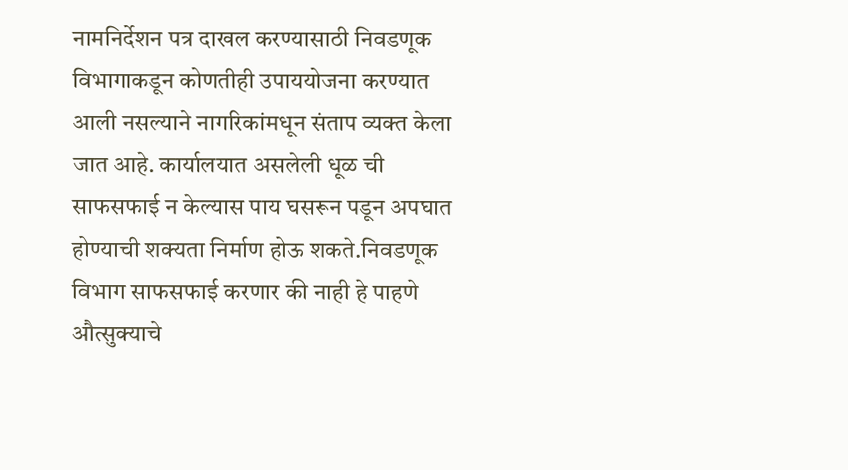नामनिर्देशन पत्र दाखल करण्यासाठी निवडणूक विभागाकडून कोणतीही उपाययोजना करण्यात आली नसल्याने नागरिकांमधून संताप व्यक्त केला जात आहे. कार्यालयात असलेली धूळ ची साफसफाई न केल्यास पाय घसरून पडून अपघात होण्याची शक्यता निर्माण होऊ शकते.निवडणूक विभाग साफसफाई करणार की नाही हे पाहणे औत्सुक्याचे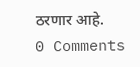ठरणार आहे.
0 Comments